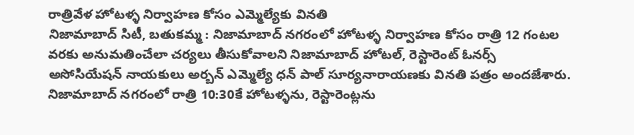రాత్రివేళ హోటళ్ళ నిర్వాహణ కోసం ఎమ్మెల్యేకు వినతి
నిజామాబాద్ సిటీ, బతుకమ్మ : నిజామాబాద్ నగరంలో హోటళ్ళ నిర్వాహణ కోసం రాత్రి 12 గంటల వరకు అనుమతించేలా చర్యలు తీసుకోవాలని నిజామాబాద్ హోటల్, రెస్టారెంట్ ఓనర్స్ అసోసియేషన్ నాయకులు అర్బన్ ఎమ్మెల్యే ధన్ పాల్ సూర్యనారాయణకు వినతి పత్రం అందజేశారు. నిజామాబాద్ నగరంలో రాత్రి 10:30కే హోటళ్ళను, రెస్టారెంట్లను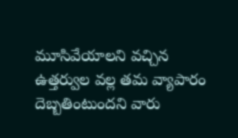మూసివేయాలని వచ్చిన ఉత్తర్వుల వల్ల తమ వ్యాపారం దెబ్బతింటుందని వారు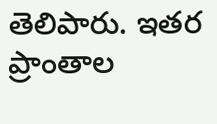తెలిపారు. ఇతర ప్రాంతాల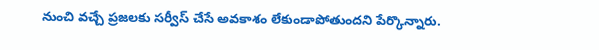నుంచి వచ్చే ప్రజలకు సర్వీస్ చేసే అవకాశం లేకుండాపోతుందని పేర్కొన్నారు.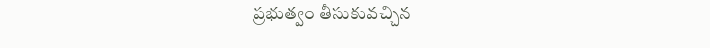ప్రభుత్వం తీసుకువచ్చిన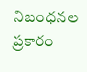నిబంధనల ప్రకారం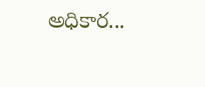అధికార...